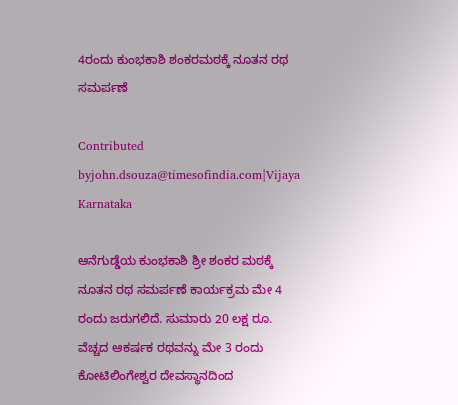4ರಂದು ಕುಂಭಕಾಶಿ ಶಂಕರಮಠಕ್ಕೆ ನೂತನ ರಥ ಸಮರ್ಪಣೆ

Contributed byjohn.dsouza@timesofindia.com|Vijaya Karnataka

ಆನೆಗುಡ್ಡೆಯ ಕುಂಭಕಾಶಿ ಶ್ರೀ ಶಂಕರ ಮಠಕ್ಕೆ ನೂತನ ರಥ ಸಮರ್ಪಣೆ ಕಾರ್ಯಕ್ರಮ ಮೇ 4 ರಂದು ಜರುಗಲಿದೆ. ಸುಮಾರು 20 ಲಕ್ಷ ರೂ. ವೆಚ್ಚದ ಆಕರ್ಷಕ ರಥವನ್ನು ಮೇ 3 ರಂದು ಕೋಟಿಲಿಂಗೇಶ್ವರ ದೇವಸ್ಥಾನದಿಂದ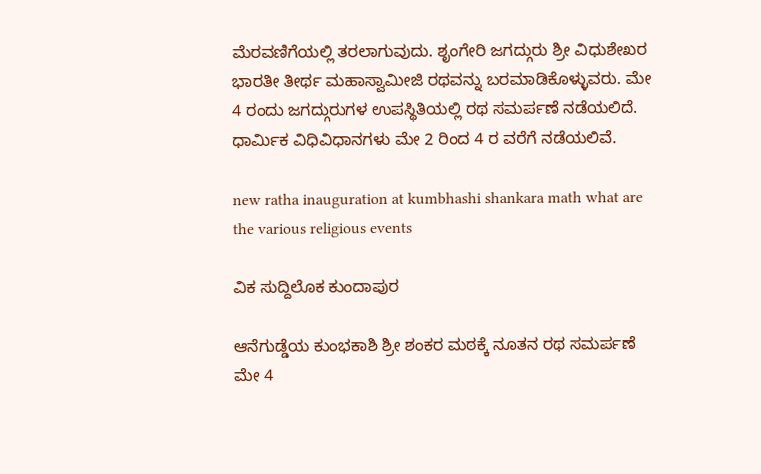ಮೆರವಣಿಗೆಯಲ್ಲಿ ತರಲಾಗುವುದು. ಶೃಂಗೇರಿ ಜಗದ್ಗುರು ಶ್ರೀ ವಿಧುಶೇಖರ ಭಾರತೀ ತೀರ್ಥ ಮಹಾಸ್ವಾಮೀಜಿ ರಥವನ್ನು ಬರಮಾಡಿಕೊಳ್ಳುವರು. ಮೇ 4 ರಂದು ಜಗದ್ಗುರುಗಳ ಉಪಸ್ಥಿತಿಯಲ್ಲಿ ರಥ ಸಮರ್ಪಣೆ ನಡೆಯಲಿದೆ. ಧಾರ್ಮಿಕ ವಿಧಿವಿಧಾನಗಳು ಮೇ 2 ರಿಂದ 4 ರ ವರೆಗೆ ನಡೆಯಲಿವೆ.

new ratha inauguration at kumbhashi shankara math what are the various religious events

ವಿಕ ಸುದ್ದಿಲೊಕ ಕುಂದಾಪುರ

ಆನೆಗುಡ್ಡೆಯ ಕುಂಭಕಾಶಿ ಶ್ರೀ ಶಂಕರ ಮಠಕ್ಕೆ ನೂತನ ರಥ ಸಮರ್ಪಣೆ ಮೇ 4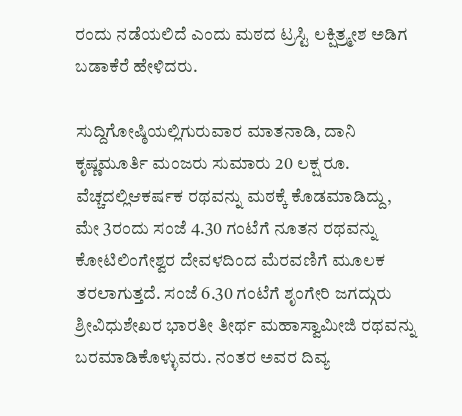ರಂದು ನಡೆಯಲಿದೆ ಎಂದು ಮಠದ ಟ್ರಸ್ಟಿ ಲಕ್ಷಿತ್ರ್ಮೕಶ ಅಡಿಗ ಬಡಾಕೆರೆ ಹೇಳಿದರು.

ಸುದ್ದಿಗೋಷ್ಠಿಯಲ್ಲಿಗುರುವಾರ ಮಾತನಾಡಿ, ದಾನಿ ಕೃಷ್ಣಮೂರ್ತಿ ಮಂಜರು ಸುಮಾರು 20 ಲಕ್ಷ ರೂ. ವೆಚ್ಚದಲ್ಲಿಆಕರ್ಷಕ ರಥವನ್ನು ಮಠಕ್ಕೆ ಕೊಡಮಾಡಿದ್ದು, ಮೇ 3ರಂದು ಸಂಜೆ 4.30 ಗಂಟೆಗೆ ನೂತನ ರಥವನ್ನು ಕೋಟಿಲಿಂಗೇಶ್ವರ ದೇವಳದಿಂದ ಮೆರವಣಿಗೆ ಮೂಲಕ ತರಲಾಗುತ್ತದೆ. ಸಂಜೆ 6.30 ಗಂಟೆಗೆ ಶೃಂಗೇರಿ ಜಗದ್ಗುರು ಶ್ರೀವಿಧುಶೇಖರ ಭಾರತೀ ತೀರ್ಥ ಮಹಾಸ್ವಾಮೀಜಿ ರಥವನ್ನು ಬರಮಾಡಿಕೊಳ್ಳುವರು. ನಂತರ ಅವರ ದಿವ್ಯ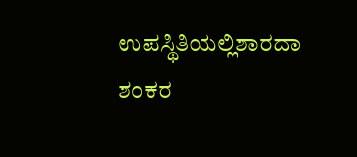ಉಪಸ್ಥಿತಿಯಲ್ಲಿಶಾರದಾ ಶಂಕರ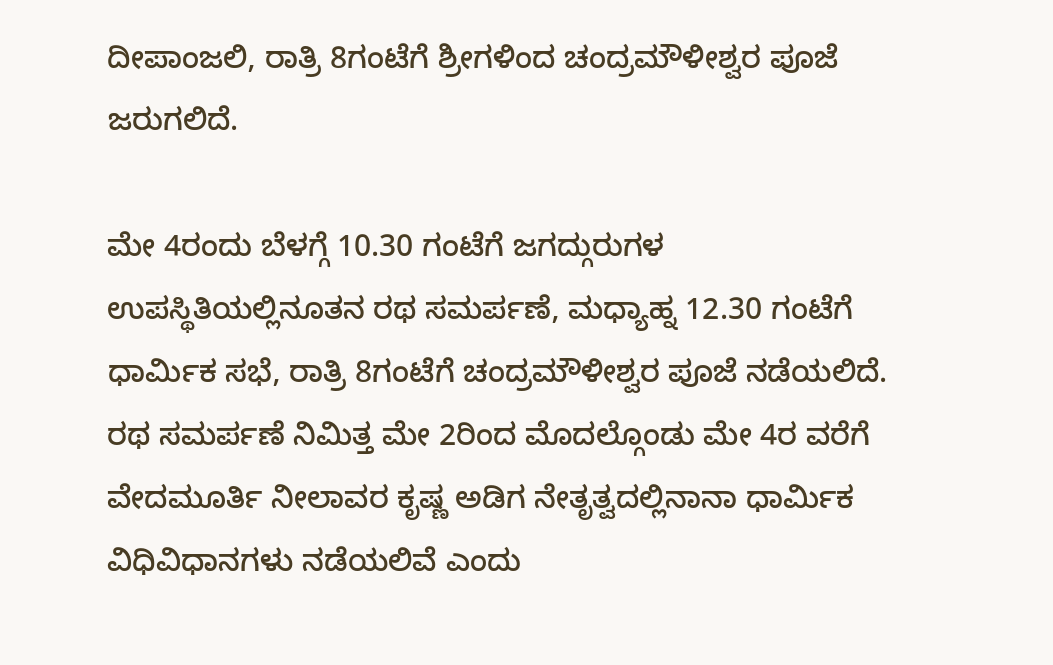ದೀಪಾಂಜಲಿ, ರಾತ್ರಿ 8ಗಂಟೆಗೆ ಶ್ರೀಗಳಿಂದ ಚಂದ್ರಮೌಳೀಶ್ವರ ಪೂಜೆ ಜರುಗಲಿದೆ.

ಮೇ 4ರಂದು ಬೆಳಗ್ಗೆ 10.30 ಗಂಟೆಗೆ ಜಗದ್ಗುರುಗಳ ಉಪಸ್ಥಿತಿಯಲ್ಲಿನೂತನ ರಥ ಸಮರ್ಪಣೆ, ಮಧ್ಯಾಹ್ನ 12.30 ಗಂಟೆಗೆ ಧಾರ್ಮಿಕ ಸಭೆ, ರಾತ್ರಿ 8ಗಂಟೆಗೆ ಚಂದ್ರಮೌಳೀಶ್ವರ ಪೂಜೆ ನಡೆಯಲಿದೆ. ರಥ ಸಮರ್ಪಣೆ ನಿಮಿತ್ತ ಮೇ 2ರಿಂದ ಮೊದಲ್ಗೊಂಡು ಮೇ 4ರ ವರೆಗೆ ವೇದಮೂರ್ತಿ ನೀಲಾವರ ಕೃಷ್ಣ ಅಡಿಗ ನೇತೃತ್ವದಲ್ಲಿನಾನಾ ಧಾರ್ಮಿಕ ವಿಧಿವಿಧಾನಗಳು ನಡೆಯಲಿವೆ ಎಂದು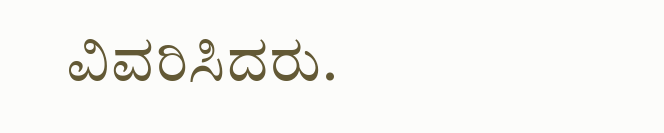ವಿವರಿಸಿದರು.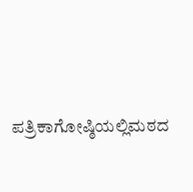ಪತ್ರಿಕಾಗೋಷ್ಠಿಯಲ್ಲಿಮಠದ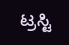ಟ್ರಸ್ಟಿ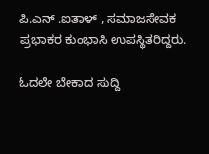ಪಿ.ಎನ್ .ಐತಾಳ್ , ಸಮಾಜಸೇವಕ ಪ್ರಭಾಕರ ಕುಂಭಾಸಿ ಉಪಸ್ಥಿತರಿದ್ದರು.

ಓದಲೇ ಬೇಕಾದ ಸುದ್ದಿ